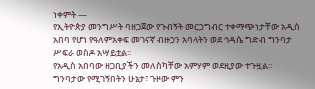ነቀምት —
የኢትዮጵያ መንግሥት ባዘጋጀው የጉብኝት መርኃግብር ተቀማጭነታቸው አዲስ አበባ የሆነ የዓለምአቀፍ መገናኛ ብዙኃን አባላትን ወደ ኅዳሴ ግድብ ግንባታ ሥፍራ ወስዶ አሣይቷል፡፡
የአዲስ አበባው ዘጋቢያችን መለስካቸው አምሃም ወደዚያው ተጉዟል፡፡
ግንባታው የሚገኝበትን ሁኔታ፣ ጉዞው ምን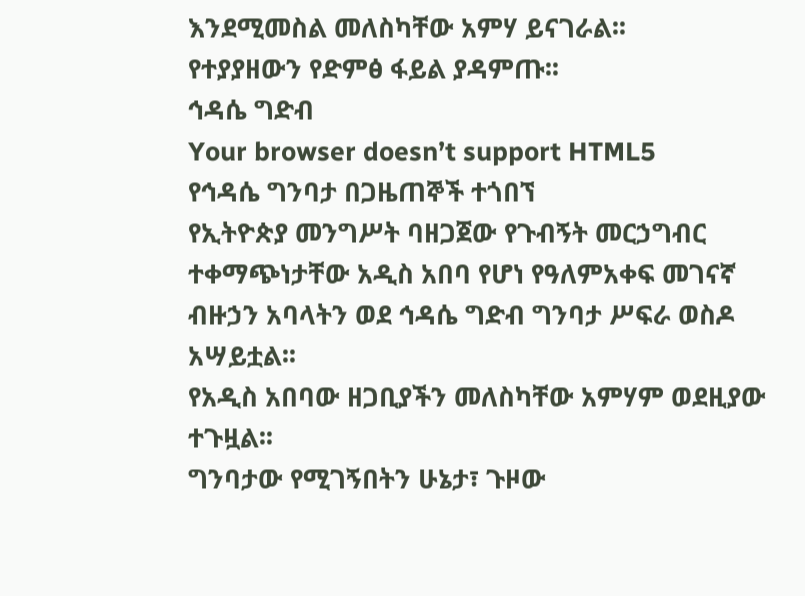እንደሚመስል መለስካቸው አምሃ ይናገራል፡፡
የተያያዘውን የድምፅ ፋይል ያዳምጡ፡፡
ኅዳሴ ግድብ
Your browser doesn’t support HTML5
የኅዳሴ ግንባታ በጋዜጠኞች ተጎበኘ
የኢትዮጵያ መንግሥት ባዘጋጀው የጉብኝት መርኃግብር ተቀማጭነታቸው አዲስ አበባ የሆነ የዓለምአቀፍ መገናኛ ብዙኃን አባላትን ወደ ኅዳሴ ግድብ ግንባታ ሥፍራ ወስዶ አሣይቷል፡፡
የአዲስ አበባው ዘጋቢያችን መለስካቸው አምሃም ወደዚያው ተጉዟል፡፡
ግንባታው የሚገኝበትን ሁኔታ፣ ጉዞው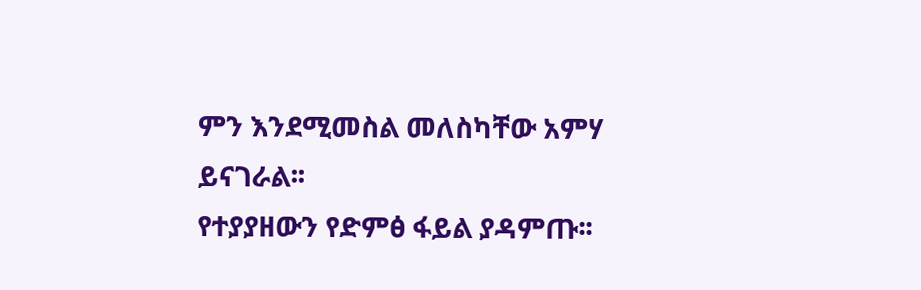ምን እንደሚመስል መለስካቸው አምሃ ይናገራል፡፡
የተያያዘውን የድምፅ ፋይል ያዳምጡ፡፡